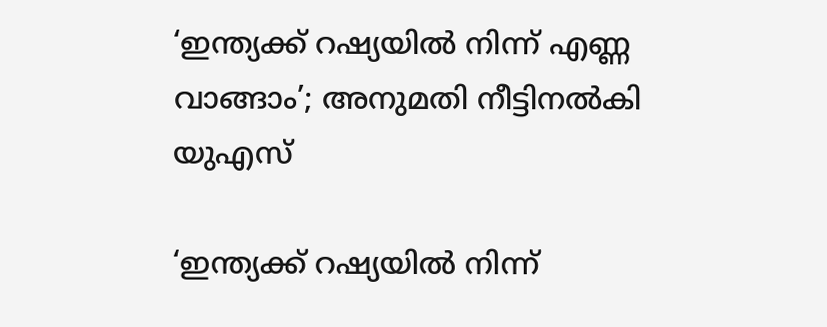‘ഇന്ത്യക്ക് റഷ്യയില്‍ നിന്ന് എണ്ണ വാങ്ങാം’; അനുമതി നീട്ടിനല്‍കി യുഎസ്

‘ഇന്ത്യക്ക് റഷ്യയില്‍ നിന്ന്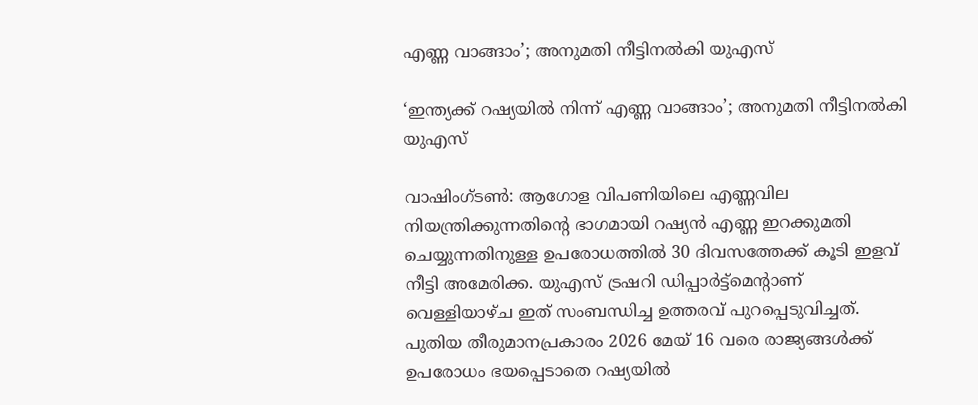എണ്ണ വാങ്ങാം’; അനുമതി നീട്ടിനല്‍കി യുഎസ്

‘ഇന്ത്യക്ക് റഷ്യയില്‍ നിന്ന് എണ്ണ വാങ്ങാം’; അനുമതി നീട്ടിനല്‍കി യുഎസ്

വാഷിംഗ്ടണ്‍: ആഗോള വിപണിയിലെ എണ്ണവില നിയന്ത്രിക്കുന്നതിന്റെ ഭാഗമായി റഷ്യന്‍ എണ്ണ ഇറക്കുമതി ചെയ്യുന്നതിനുള്ള ഉപരോധത്തില്‍ 30 ദിവസത്തേക്ക് കൂടി ഇളവ് നീട്ടി അമേരിക്ക. യുഎസ് ട്രഷറി ഡിപ്പാര്‍ട്ട്മെന്റാണ് വെള്ളിയാഴ്ച ഇത് സംബന്ധിച്ച ഉത്തരവ് പുറപ്പെടുവിച്ചത്. പുതിയ തീരുമാനപ്രകാരം 2026 മേയ് 16 വരെ രാജ്യങ്ങള്‍ക്ക് ഉപരോധം ഭയപ്പെടാതെ റഷ്യയില്‍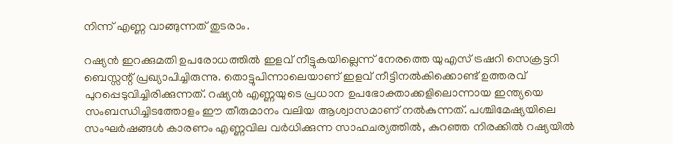നിന്ന് എണ്ണ വാങ്ങുന്നത് തുടരാം.

റഷ്യന്‍ ഇറക്കുമതി ഉപരോധത്തില്‍ ഇളവ് നീട്ടുകയില്ലെന്ന് നേരത്തെ യുഎസ് ട്രഷറി സെക്രട്ടറി ബെസ്സന്റ് പ്രഖ്യാപിച്ചിരുന്നു. തൊട്ടുപിന്നാലെയാണ് ഇളവ് നീട്ടിനല്‍കിക്കൊണ്ട് ഉത്തരവ് പുറപ്പെടുവിച്ചിരിക്കുന്നത്. റഷ്യന്‍ എണ്ണയുടെ പ്രധാന ഉപഭോക്താക്കളിലൊന്നായ ഇന്ത്യയെ സംബന്ധിച്ചിടത്തോളം ഈ തീരുമാനം വലിയ ആശ്വാസമാണ് നല്‍കുന്നത്. പശ്ചിമേഷ്യയിലെ സംഘര്‍ഷങ്ങള്‍ കാരണം എണ്ണവില വര്‍ധിക്കുന്ന സാഹചര്യത്തില്‍, കുറഞ്ഞ നിരക്കില്‍ റഷ്യയില്‍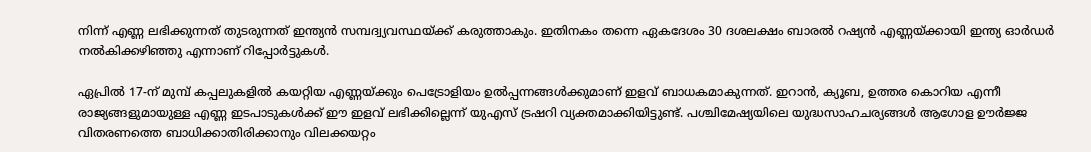നിന്ന് എണ്ണ ലഭിക്കുന്നത് തുടരുന്നത് ഇന്ത്യന്‍ സമ്പദ്വ്യവസ്ഥയ്ക്ക് കരുത്താകും. ഇതിനകം തന്നെ ഏകദേശം 30 ദശലക്ഷം ബാരല്‍ റഷ്യന്‍ എണ്ണയ്ക്കായി ഇന്ത്യ ഓര്‍ഡര്‍ നല്‍കിക്കഴിഞ്ഞു എന്നാണ് റിപ്പോര്‍ട്ടുകള്‍.

ഏപ്രില്‍ 17-ന് മുമ്പ് കപ്പലുകളില്‍ കയറ്റിയ എണ്ണയ്ക്കും പെട്രോളിയം ഉല്‍പ്പന്നങ്ങള്‍ക്കുമാണ് ഇളവ് ബാധകമാകുന്നത്. ഇറാന്‍, ക്യൂബ, ഉത്തര കൊറിയ എന്നീ രാജ്യങ്ങളുമായുള്ള എണ്ണ ഇടപാടുകള്‍ക്ക് ഈ ഇളവ് ലഭിക്കില്ലെന്ന് യുഎസ് ട്രഷറി വ്യക്തമാക്കിയിട്ടുണ്ട്. പശ്ചിമേഷ്യയിലെ യുദ്ധസാഹചര്യങ്ങള്‍ ആഗോള ഊര്‍ജ്ജ വിതരണത്തെ ബാധിക്കാതിരിക്കാനും വിലക്കയറ്റം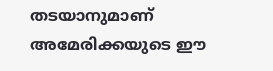തടയാനുമാണ് അമേരിക്കയുടെ ഈ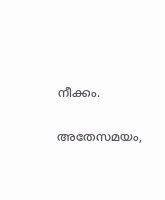നീക്കം.

അതേസമയം,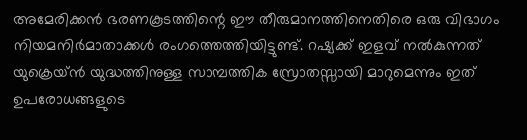അമേരിക്കന്‍ ഭരണകൂടത്തിന്റെ ഈ തീരുമാനത്തിനെതിരെ ഒരു വിഭാഗം നിയമനിര്‍മാതാക്കള്‍ രംഗത്തെത്തിയിട്ടുണ്ട്. റഷ്യക്ക് ഇളവ് നല്‍കുന്നത് യുക്രെയ്ന്‍ യുദ്ധത്തിനുള്ള സാമ്പത്തിക സ്രോതസ്സായി മാറുമെന്നും ഇത് ഉപരോധങ്ങളുടെ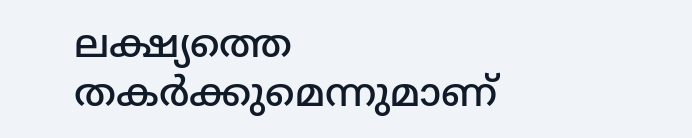ലക്ഷ്യത്തെ തകര്‍ക്കുമെന്നുമാണ്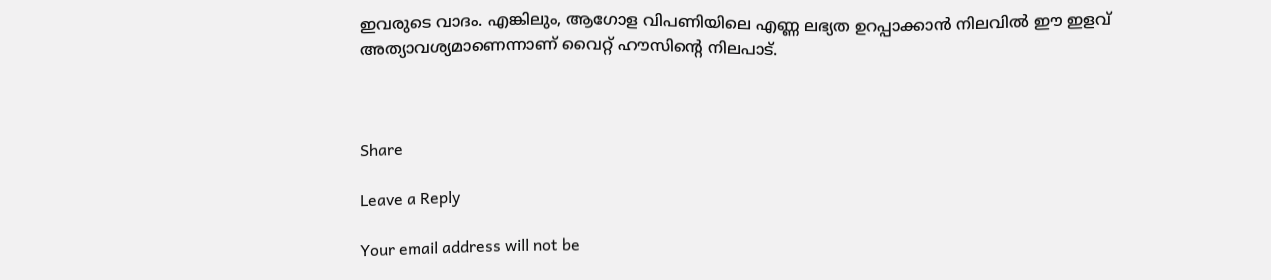ഇവരുടെ വാദം. എങ്കിലും, ആഗോള വിപണിയിലെ എണ്ണ ലഭ്യത ഉറപ്പാക്കാന്‍ നിലവില്‍ ഈ ഇളവ് അത്യാവശ്യമാണെന്നാണ് വൈറ്റ് ഹൗസിന്റെ നിലപാട്.



Share

Leave a Reply

Your email address will not be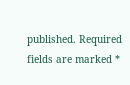published. Required fields are marked *